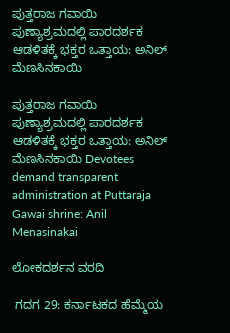ಪುತ್ತರಾಜ ಗವಾಯಿ ಪುಣ್ಯಾಶ್ರಮದಲ್ಲಿ ಪಾರದರ್ಶಕ ಆಡಳಿತಕ್ಕೆ ಭಕ್ತರ ಒತ್ತಾಯ: ಅನಿಲ್ ಮೆಣಸಿನಕಾಯಿ

ಪುತ್ತರಾಜ ಗವಾಯಿ ಪುಣ್ಯಾಶ್ರಮದಲ್ಲಿ ಪಾರದರ್ಶಕ ಆಡಳಿತಕ್ಕೆ ಭಕ್ತರ ಒತ್ತಾಯ: ಅನಿಲ್ ಮೆಣಸಿನಕಾಯಿ Devotees demand transparent administration at Puttaraja Gawai shrine: Anil Menasinakai

ಲೋಕದರ್ಶನ ವರದಿ

 ಗದಗ 29: ಕರ್ನಾಟಕದ ಹೆಮ್ಮೆಯ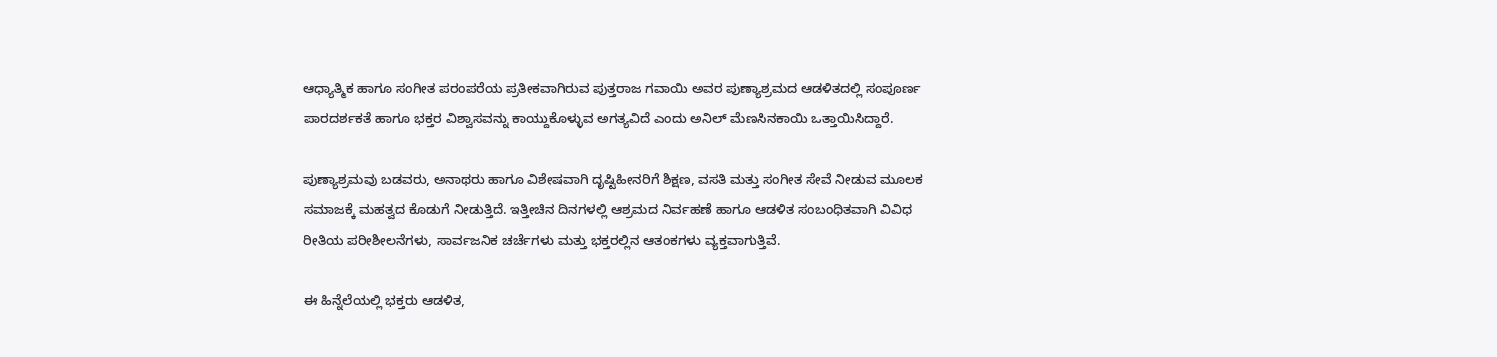ಆಧ್ಯಾತ್ಮಿಕ ಹಾಗೂ ಸಂಗೀತ ಪರಂಪರೆಯ ಪ್ರತೀಕವಾಗಿರುವ ಪುತ್ತರಾಜ ಗವಾಯಿ ಅವರ ಪುಣ್ಯಾಶ್ರಮದ ಆಡಳಿತದಲ್ಲಿ ಸಂಪೂರ್ಣ ಪಾರದರ್ಶಕತೆ ಹಾಗೂ ಭಕ್ತರ ವಿಶ್ವಾಸವನ್ನು ಕಾಯ್ದುಕೊಳ್ಳುವ ಅಗತ್ಯವಿದೆ ಎಂದು ಅನಿಲ್ ಮೆಣಸಿನಕಾಯಿ ಒತ್ತಾಯಿಸಿದ್ದಾರೆ.

ಪುಣ್ಯಾಶ್ರಮವು ಬಡವರು, ಅನಾಥರು ಹಾಗೂ ವಿಶೇಷವಾಗಿ ದೃಷ್ಟಿಹೀನರಿಗೆ ಶಿಕ್ಷಣ, ವಸತಿ ಮತ್ತು ಸಂಗೀತ ಸೇವೆ ನೀಡುವ ಮೂಲಕ ಸಮಾಜಕ್ಕೆ ಮಹತ್ವದ ಕೊಡುಗೆ ನೀಡುತ್ತಿದೆ. ಇತ್ತೀಚಿನ ದಿನಗಳಲ್ಲಿ ಆಶ್ರಮದ ನಿರ್ವಹಣೆ ಹಾಗೂ ಆಡಳಿತ ಸಂಬಂಧಿತವಾಗಿ ವಿವಿಧ ರೀತಿಯ ಪರೀಶೀಲನೆಗಳು, ಸಾರ್ವಜನಿಕ ಚರ್ಚೆಗಳು ಮತ್ತು ಭಕ್ತರಲ್ಲಿನ ಆತಂಕಗಳು ವ್ಯಕ್ತವಾಗುತ್ತಿವೆ.

ಈ ಹಿನ್ನೆಲೆಯಲ್ಲಿ ಭಕ್ತರು ಆಡಳಿತ,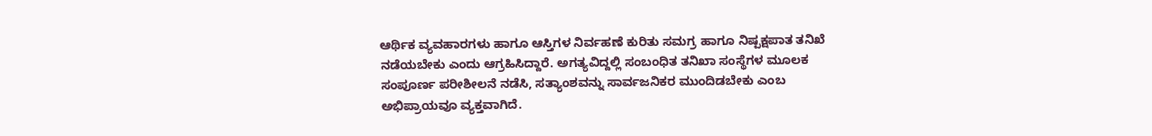ಆರ್ಥಿಕ ವ್ಯವಹಾರಗಳು ಹಾಗೂ ಆಸ್ತಿಗಳ ನಿರ್ವಹಣೆ ಕುರಿತು ಸಮಗ್ರ ಹಾಗೂ ನಿಷ್ಪಕ್ಷಪಾತ ತನಿಖೆ ನಡೆಯಬೇಕು ಎಂದು ಆಗ್ರಹಿಸಿದ್ದಾರೆ. ಅಗತ್ಯವಿದ್ದಲ್ಲಿ ಸಂಬಂಧಿತ ತನಿಖಾ ಸಂಸ್ಥೆಗಳ ಮೂಲಕ ಸಂಪೂರ್ಣ ಪರೀಶೀಲನೆ ನಡೆಸಿ, ಸತ್ಯಾಂಶವನ್ನು ಸಾರ್ವಜನಿಕರ ಮುಂದಿಡಬೇಕು ಎಂಬ ಅಭಿಪ್ರಾಯವೂ ವ್ಯಕ್ತವಾಗಿದೆ.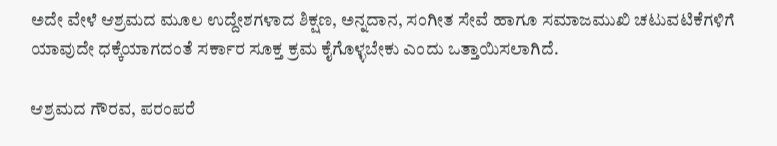ಅದೇ ವೇಳೆ ಆಶ್ರಮದ ಮೂಲ ಉದ್ದೇಶಗಳಾದ ಶಿಕ್ಷಣ, ಅನ್ನದಾನ, ಸಂಗೀತ ಸೇವೆ ಹಾಗೂ ಸಮಾಜಮುಖಿ ಚಟುವಟಿಕೆಗಳಿಗೆ ಯಾವುದೇ ಧಕ್ಕೆಯಾಗದಂತೆ ಸರ್ಕಾರ ಸೂಕ್ತ ಕ್ರಮ ಕೈಗೊಳ್ಳಬೇಕು ಎಂದು ಒತ್ತಾಯಿಸಲಾಗಿದೆ.

ಆಶ್ರಮದ ಗೌರವ, ಪರಂಪರೆ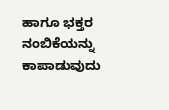ಹಾಗೂ ಭಕ್ತರ ನಂಬಿಕೆಯನ್ನು ಕಾಪಾಡುವುದು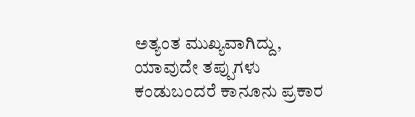ಅತ್ಯಂತ ಮುಖ್ಯವಾಗಿದ್ದು, ಯಾವುದೇ ತಪ್ಪುಗಳು ಕಂಡುಬಂದರೆ ಕಾನೂನು ಪ್ರಕಾರ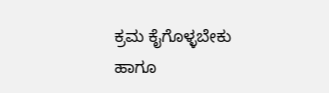ಕ್ರಮ ಕೈಗೊಳ್ಳಬೇಕು ಹಾಗೂ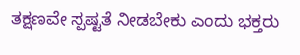ತಕ್ಷಣವೇ ಸ್ಪಷ್ಟತೆ ನೀಡಬೇಕು ಎಂದು ಭಕ್ತರು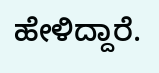ಹೇಳಿದ್ದಾರೆ.